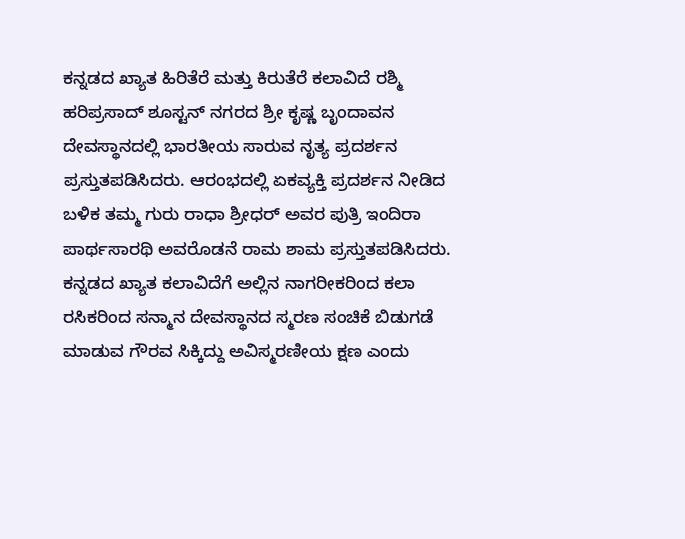ಕನ್ನಡದ ಖ್ಯಾತ ಹಿರಿತೆರೆ ಮತ್ತು ಕಿರುತೆರೆ ಕಲಾವಿದೆ ರಶ್ಮಿ ಹರಿಪ್ರಸಾದ್ ಶೂಸ್ಟನ್ ನಗರದ ಶ್ರೀ ಕೃಷ್ಣ ಬೃಂದಾವನ ದೇವಸ್ಥಾನದಲ್ಲಿ ಭಾರತೀಯ ಸಾರುವ ನೃತ್ಯ ಪ್ರದರ್ಶನ ಪ್ರಸ್ತುತಪಡಿಸಿದರು. ಆರಂಭದಲ್ಲಿ ಏಕವ್ಯಕ್ತಿ ಪ್ರದರ್ಶನ ನೀಡಿದ ಬಳಿಕ ತಮ್ಮ ಗುರು ರಾಧಾ ಶ್ರೀಧರ್ ಅವರ ಪುತ್ರಿ ಇಂದಿರಾ ಪಾರ್ಥಸಾರಥಿ ಅವರೊಡನೆ ರಾಮ ಶಾಮ ಪ್ರಸ್ತುತಪಡಿಸಿದರು. ಕನ್ನಡದ ಖ್ಯಾತ ಕಲಾವಿದೆಗೆ ಅಲ್ಲಿನ ನಾಗರೀಕರಿಂದ ಕಲಾ ರಸಿಕರಿಂದ ಸನ್ಮಾನ ದೇವಸ್ಥಾನದ ಸ್ಮರಣ ಸಂಚಿಕೆ ಬಿಡುಗಡೆ ಮಾಡುವ ಗೌರವ ಸಿಕ್ಕಿದ್ದು ಅವಿಸ್ಮರಣೀಯ ಕ್ಷಣ ಎಂದು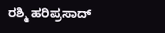ರಶ್ಮಿ ಹರಿಪ್ರಸಾದ್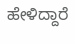ಹೇಳಿದ್ದಾರೆ